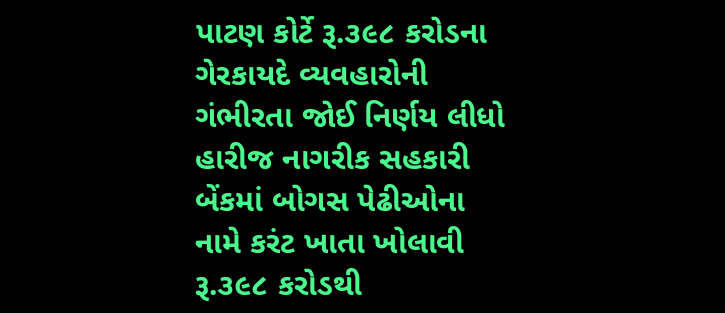પાટણ કોર્ટે રૂ.૩૯૮ કરોડના ગેરકાયદે વ્યવહારોની ગંભીરતા જોઈ નિર્ણય લીધો
હારીજ નાગરીક સહકારી બેંકમાં બોગસ પેઢીઓના નામે કરંટ ખાતા ખોલાવી રૂ.૩૯૮ કરોડથી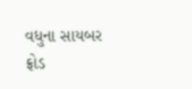વધુના સાયબર ફ્રોડ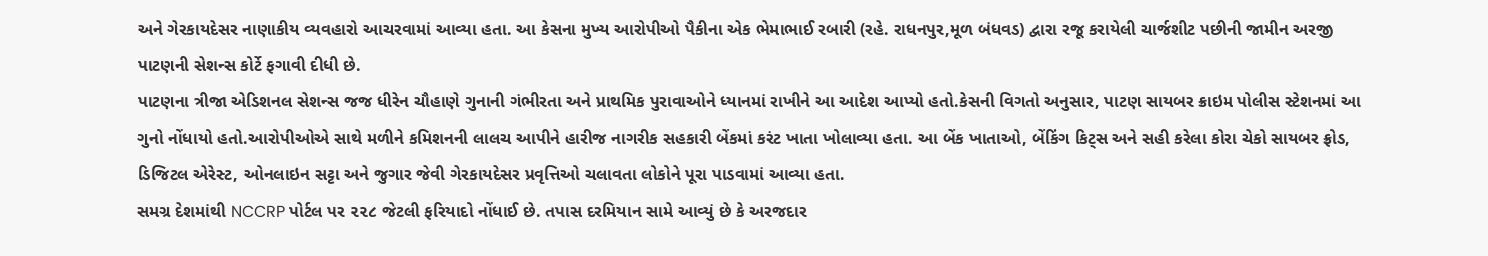અને ગેરકાયદેસર નાણાકીય વ્યવહારો આચરવામાં આવ્યા હતા. આ કેસના મુખ્ય આરોપીઓ પૈકીના એક ભેમાભાઈ રબારી (રહે. રાધનપુર,મૂળ બંધવડ) દ્વારા રજૂ કરાયેલી ચાર્જશીટ પછીની જામીન અરજી પાટણની સેશન્સ કોર્ટે ફગાવી દીધી છે.
પાટણના ત્રીજા એડિશનલ સેશન્સ જજ ધીરેન ચૌહાણે ગુનાની ગંભીરતા અને પ્રાથમિક પુરાવાઓને ધ્યાનમાં રાખીને આ આદેશ આપ્યો હતો.કેસની વિગતો અનુસાર, પાટણ સાયબર ક્રાઇમ પોલીસ સ્ટેશનમાં આ ગુનો નોંધાયો હતો.આરોપીઓએ સાથે મળીને કમિશનની લાલચ આપીને હારીજ નાગરીક સહકારી બેંકમાં કરંટ ખાતા ખોલાવ્યા હતા. આ બેંક ખાતાઓ, બેંકિંગ કિટ્સ અને સહી કરેલા કોરા ચેકો સાયબર ફ્રોડ, ડિજિટલ એરેસ્ટ, ઓનલાઇન સટ્ટા અને જુગાર જેવી ગેરકાયદેસર પ્રવૃત્તિઓ ચલાવતા લોકોને પૂરા પાડવામાં આવ્યા હતા.
સમગ્ર દેશમાંથી NCCRP પોર્ટલ પર ૨૨૮ જેટલી ફરિયાદો નોંધાઈ છે. તપાસ દરમિયાન સામે આવ્યું છે કે અરજદાર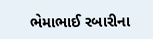ભેમાભાઈ રબારીના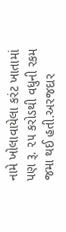નામે ખોલાવાયેલા કરંટ ખાતામાં પણ રૂ. ૨૫ કરોડથી વધુની રકમ જમા થઈ હતી.અરજદાર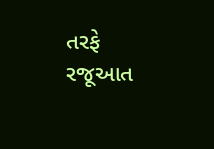તરફે રજૂઆત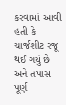કરવામાં આવી હતી કે ચાર્જશીટ રજૂ થઈ ગયું છે અને તપાસ પૂર્ણ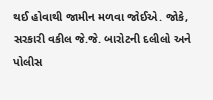થઈ હોવાથી જામીન મળવા જોઈએ. જોકે, સરકારી વકીલ જે.જે. બારોટની દલીલો અને પોલીસ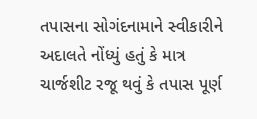તપાસના સોગંદનામાને સ્વીકારીને અદાલતે નોંધ્યું હતું કે માત્ર ચાર્જશીટ રજૂ થવું કે તપાસ પૂર્ણ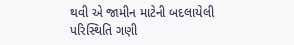થવી એ જામીન માટેની બદલાયેલી પરિસ્થિતિ ગણી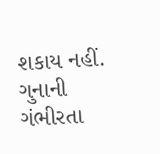શકાય નહીં. ગુનાની ગંભીરતા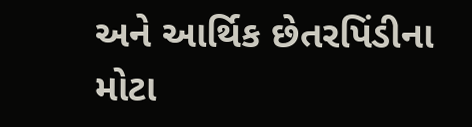અને આર્થિક છેતરપિંડીના મોટા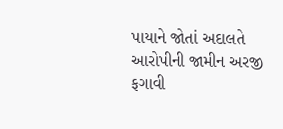પાયાને જોતાં અદાલતે આરોપીની જામીન અરજી ફગાવી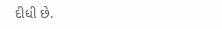દીધી છે.